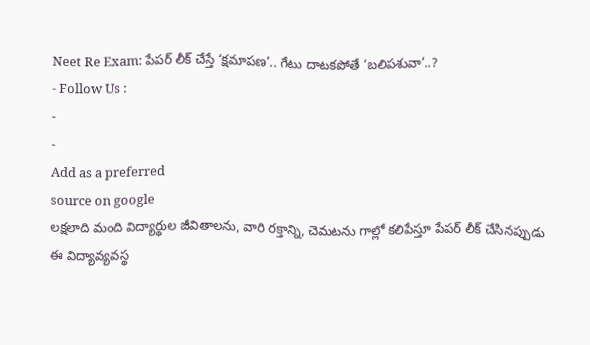Neet Re Exam: పేపర్ లీక్ చేస్తే ‘క్షమాపణ’.. గేటు దాటకపోతే ‘బలిపశువా’..?
- Follow Us :
-
-
Add as a preferred
source on google
లక్షలాది మంది విద్యార్థుల జీవితాలను, వారి రక్తాన్ని, చెమటను గాల్లో కలిపేస్తూ పేపర్ లీక్ చేసినప్పుడు ఈ విద్యావ్యవస్థ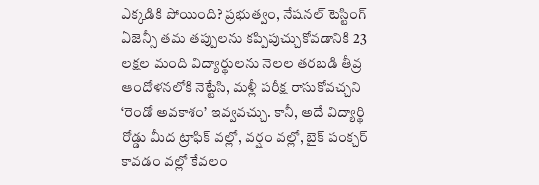ఎక్కడికి పోయింది? ప్రభుత్వం, నేషనల్ టెస్టింగ్ ఏజెన్సీ తమ తప్పులను కప్పిపుచ్చుకోవడానికి 23 లక్షల మంది విద్యార్థులను నెలల తరబడి తీవ్ర ఆందోళనలోకి నెట్టేసి, మళ్లీ పరీక్ష రాసుకోవచ్చని ‘రెండో అవకాశం’ ఇవ్వవచ్చు. కానీ, అదే విద్యార్థి రోడ్డు మీద ట్రాఫిక్ వల్లో, వర్షం వల్లో, బైక్ పంక్చర్ కావడం వల్లో కేవలం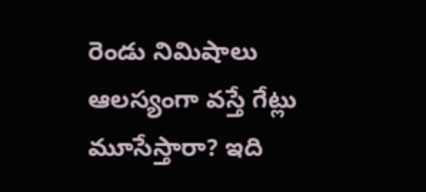రెండు నిమిషాలు ఆలస్యంగా వస్తే గేట్లు మూసేస్తారా? ఇది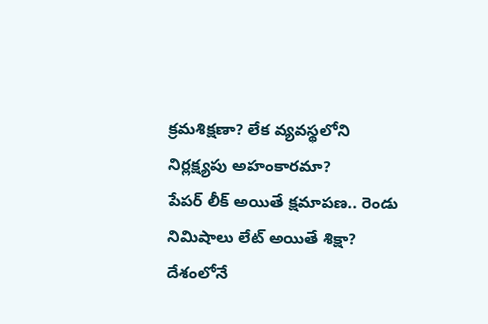క్రమశిక్షణా? లేక వ్యవస్థలోని నిర్లక్ష్యపు అహంకారమా?
పేపర్ లీక్ అయితే క్షమాపణ.. రెండు నిమిషాలు లేట్ అయితే శిక్షా?
దేశంలోనే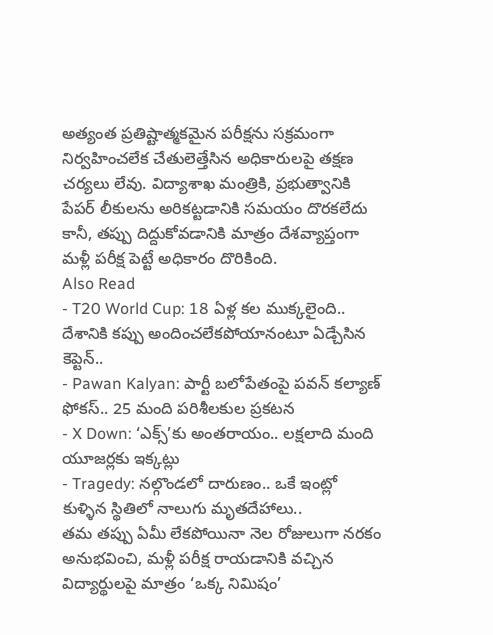అత్యంత ప్రతిష్టాత్మకమైన పరీక్షను సక్రమంగా నిర్వహించలేక చేతులెత్తేసిన అధికారులపై తక్షణ చర్యలు లేవు. విద్యాశాఖ మంత్రికి, ప్రభుత్వానికి పేపర్ లీకులను అరికట్టడానికి సమయం దొరకలేదు కానీ, తప్పు దిద్దుకోవడానికి మాత్రం దేశవ్యాప్తంగా మళ్లీ పరీక్ష పెట్టే అధికారం దొరికింది.
Also Read
- T20 World Cup: 18 ఏళ్ల కల ముక్కలైంది.. దేశానికి కప్పు అందించలేకపోయానంటూ ఏడ్చేసిన కెప్టెన్..
- Pawan Kalyan: పార్టీ బలోపేతంపై పవన్ కల్యాణ్ ఫోకస్.. 25 మంది పరిశీలకుల ప్రకటన
- X Down: ‘ఎక్స్’కు అంతరాయం.. లక్షలాది మంది యూజర్లకు ఇక్కట్లు
- Tragedy: నల్గొండలో దారుణం.. ఒకే ఇంట్లో కుళ్ళిన స్థితిలో నాలుగు మృతదేహాలు..
తమ తప్పు ఏమీ లేకపోయినా నెల రోజులుగా నరకం అనుభవించి, మళ్లీ పరీక్ష రాయడానికి వచ్చిన విద్యార్థులపై మాత్రం ‘ఒక్క నిమిషం’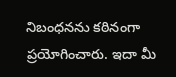నిబంధనను కఠినంగా ప్రయోగించారు. ఇదా మీ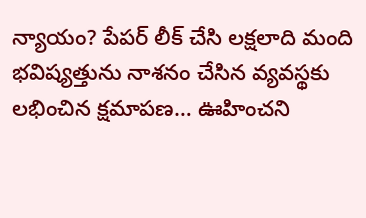న్యాయం? పేపర్ లీక్ చేసి లక్షలాది మంది భవిష్యత్తును నాశనం చేసిన వ్యవస్థకు లభించిన క్షమాపణ… ఊహించని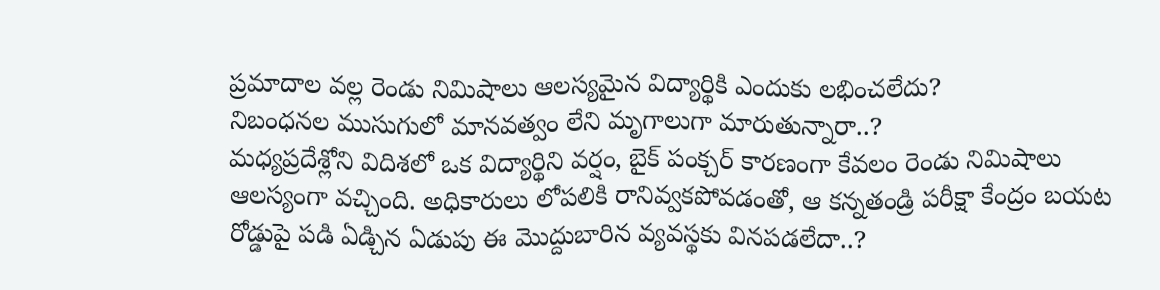ప్రమాదాల వల్ల రెండు నిమిషాలు ఆలస్యమైన విద్యార్థికి ఎందుకు లభించలేదు?
నిబంధనల ముసుగులో మానవత్వం లేని మృగాలుగా మారుతున్నారా..?
మధ్యప్రదేశ్లోని విదిశలో ఒక విద్యార్థిని వర్షం, బైక్ పంక్చర్ కారణంగా కేవలం రెండు నిమిషాలు ఆలస్యంగా వచ్చింది. అధికారులు లోపలికి రానివ్వకపోవడంతో, ఆ కన్నతండ్రి పరీక్షా కేంద్రం బయట రోడ్డుపై పడి ఏడ్చిన ఏడుపు ఈ మొద్దుబారిన వ్యవస్థకు వినపడలేదా..?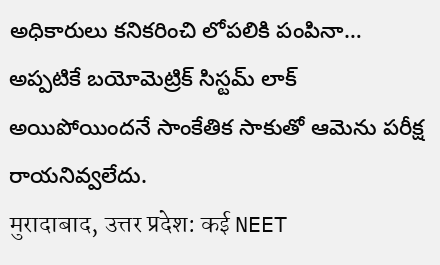అధికారులు కనికరించి లోపలికి పంపినా… అప్పటికే బయోమెట్రిక్ సిస్టమ్ లాక్ అయిపోయిందనే సాంకేతిక సాకుతో ఆమెను పరీక్ష రాయనివ్వలేదు.
मुरादाबाद, उत्तर प्रदेश: कई NEET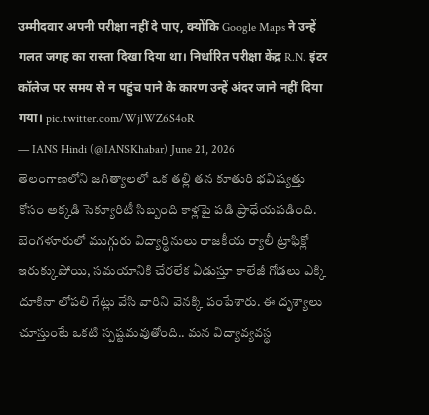उम्मीदवार अपनी परीक्षा नहीं दे पाए, क्योंकि Google Maps ने उन्हें गलत जगह का रास्ता दिखा दिया था। निर्धारित परीक्षा केंद्र R.N. इंटर कॉलेज पर समय से न पहुंच पाने के कारण उन्हें अंदर जाने नहीं दिया गया। pic.twitter.com/WjlWZ6S4oR
— IANS Hindi (@IANSKhabar) June 21, 2026
తెలంగాణలోని జగిత్యాలలో ఒక తల్లి తన కూతురి భవిష్యత్తు కోసం అక్కడి సెక్యూరిటీ సిబ్బంది కాళ్లపై పడి ప్రాధేయపడింది. బెంగళూరులో ముగ్గురు విద్యార్థినులు రాజకీయ ర్యాలీ ట్రాఫిక్లో ఇరుక్కుపోయి, సమయానికి చేరలేక ఏడుస్తూ కాలేజీ గోడలు ఎక్కి దూకినా లోపలి గేట్లు వేసి వారిని వెనక్కి పంపేశారు. ఈ దృశ్యాలు చూస్తుంటే ఒకటి స్పష్టమవుతోంది.. మన విద్యావ్యవస్థ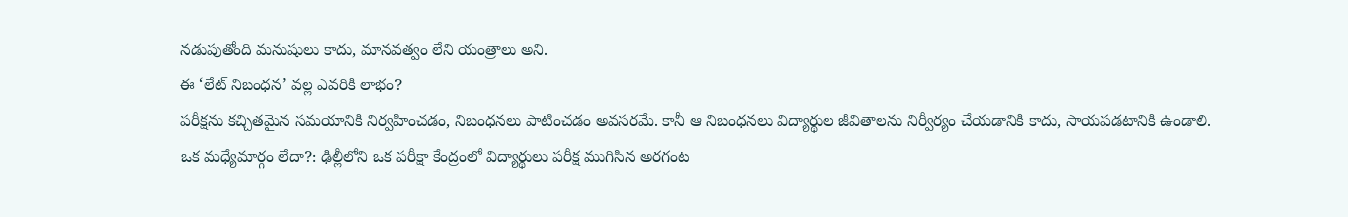నడుపుతోంది మనుషులు కాదు, మానవత్వం లేని యంత్రాలు అని.
ఈ ‘లేట్ నిబంధన’ వల్ల ఎవరికి లాభం?
పరీక్షను కచ్చితమైన సమయానికి నిర్వహించడం, నిబంధనలు పాటించడం అవసరమే. కానీ ఆ నిబంధనలు విద్యార్థుల జీవితాలను నిర్వీర్యం చేయడానికి కాదు, సాయపడటానికి ఉండాలి.
ఒక మధ్యేమార్గం లేదా?: ఢిల్లీలోని ఒక పరీక్షా కేంద్రంలో విద్యార్థులు పరీక్ష ముగిసిన అరగంట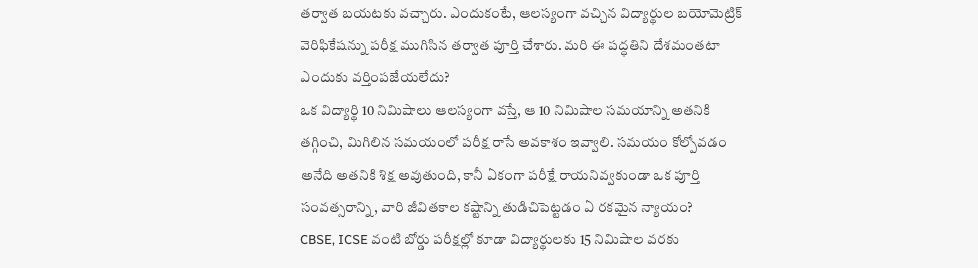తర్వాత బయటకు వచ్చారు. ఎందుకంటే, ఆలస్యంగా వచ్చిన విద్యార్థుల బయోమెట్రిక్ వెరిఫికేషన్ను పరీక్ష ముగిసిన తర్వాత పూర్తి చేశారు. మరి ఈ పద్ధతిని దేశమంతటా ఎందుకు వర్తింపజేయలేదు?
ఒక విద్యార్థి 10 నిమిషాలు ఆలస్యంగా వస్తే, ఆ 10 నిమిషాల సమయాన్ని అతనికి తగ్గించి, మిగిలిన సమయంలో పరీక్ష రాసే అవకాశం ఇవ్వాలి. సమయం కోల్పోవడం అనేది అతనికి శిక్ష అవుతుంది, కానీ ఏకంగా పరీక్షే రాయనివ్వకుండా ఒక పూర్తి సంవత్సరాన్ని, వారి జీవితకాల కష్టాన్ని తుడిచిపెట్టడం ఏ రకమైన న్యాయం?
CBSE, ICSE వంటి బోర్డు పరీక్షల్లో కూడా విద్యార్థులకు 15 నిమిషాల వరకు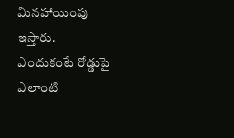మినహాయింపు ఇస్తారు. ఎందుకంటే రోడ్డుపై ఎలాంటి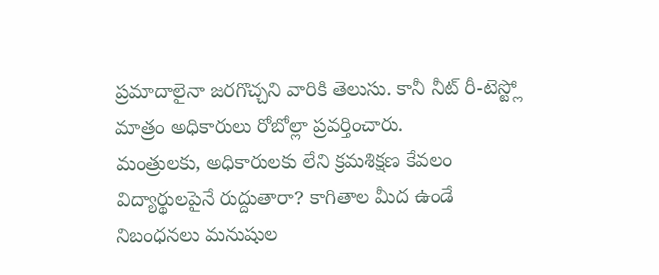ప్రమాదాలైనా జరగొచ్చని వారికి తెలుసు. కానీ నీట్ రీ-టెస్ట్లో మాత్రం అధికారులు రోబోల్లా ప్రవర్తించారు.
మంత్రులకు, అధికారులకు లేని క్రమశిక్షణ కేవలం విద్యార్థులపైనే రుద్దుతారా? కాగితాల మీద ఉండే నిబంధనలు మనుషుల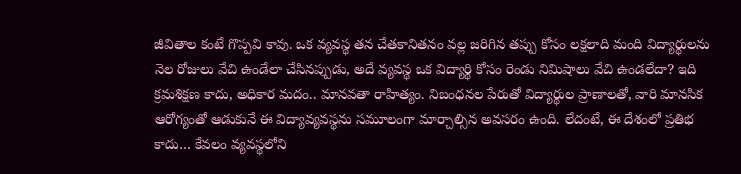జీవితాల కంటే గొప్పవి కావు. ఒక వ్యవస్థ తన చేతకానితనం వల్ల జరిగిన తప్పు కోసం లక్షలాది మంది విద్యార్థులను నెల రోజులు వేచి ఉండేలా చేసినప్పుడు, అదే వ్యవస్థ ఒక విద్యార్థి కోసం రెండు నిమిషాలు వేచి ఉండలేదా? ఇది క్రమశిక్షణ కాదు, అధికార మదం.. మానవతా రాహిత్యం. నిబంధనల పేరుతో విద్యార్థుల ప్రాణాలతో, వారి మానసిక ఆరోగ్యంతో ఆడుకునే ఈ విద్యావ్యవస్థను సమూలంగా మార్చాల్సిన అవసరం ఉంది. లేదంటే, ఈ దేశంలో ప్రతిభ కాదు… కేవలం వ్యవస్థలోని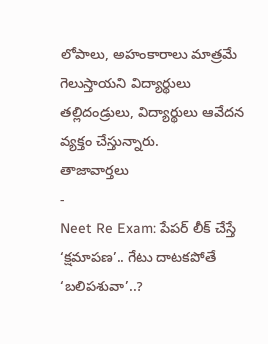లోపాలు, అహంకారాలు మాత్రమే గెలుస్తాయని విద్యార్థులు తల్లిదండ్రులు, విద్యార్థులు ఆవేదన వ్యక్తం చేస్తున్నారు.
తాజావార్తలు
-
Neet Re Exam: పేపర్ లీక్ చేస్తే ‘క్షమాపణ’.. గేటు దాటకపోతే ‘బలిపశువా’..?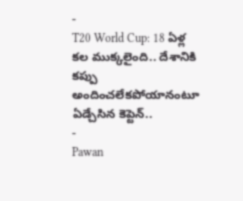-
T20 World Cup: 18 ఏళ్ల కల ముక్కలైంది.. దేశానికి కప్పు అందించలేకపోయానంటూ ఏడ్చేసిన కెప్టెన్..
-
Pawan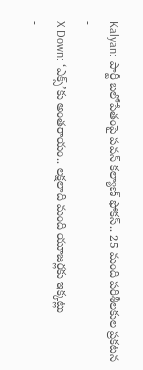Kalyan: పార్టీ బలోపేతంపై పవన్ కల్యాణ్ ఫోకస్.. 25 మంది పరిశీలకుల ప్రకటన
-
X Down: ‘ఎక్స్’కు అంతరాయం.. లక్షలాది మంది యూజర్లకు ఇక్కట్లు
-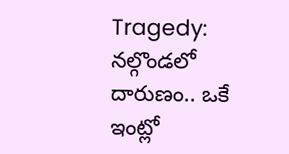Tragedy: నల్గొండలో దారుణం.. ఒకే ఇంట్లో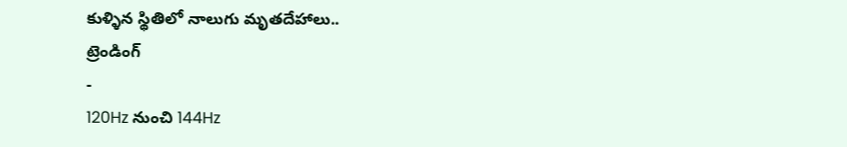కుళ్ళిన స్థితిలో నాలుగు మృతదేహాలు..
ట్రెండింగ్
-
120Hz నుంచి 144Hz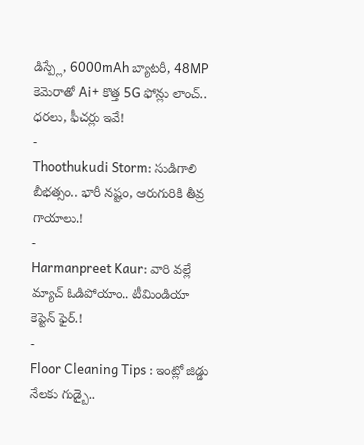డిస్ప్లే, 6000mAh బ్యాటరీ, 48MP కెమెరాతో Ai+ కొత్త 5G ఫోన్లు లాంచ్.. ధరలు, ఫీచర్లు ఇవే!
-
Thoothukudi Storm: సుడిగాలి బీభత్సం.. భారీ నష్టం, ఆరుగురికి తీవ్ర గాయాలు.!
-
Harmanpreet Kaur: వారి వల్లే మ్యాచ్ ఓడిపోయాం.. టీమిండియా కెప్టెన్ ఫైర్.!
-
Floor Cleaning Tips : ఇంట్లో జిడ్డు నేలకు గుడ్బై..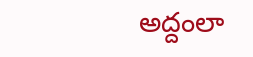అద్దంలా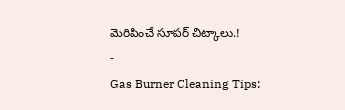మెరిపించే సూపర్ చిట్కాలు.!
-
Gas Burner Cleaning Tips: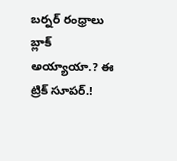బర్నర్ రంధ్రాలు బ్లాక్ అయ్యాయా.? ఈ ట్రిక్ సూపర్.!